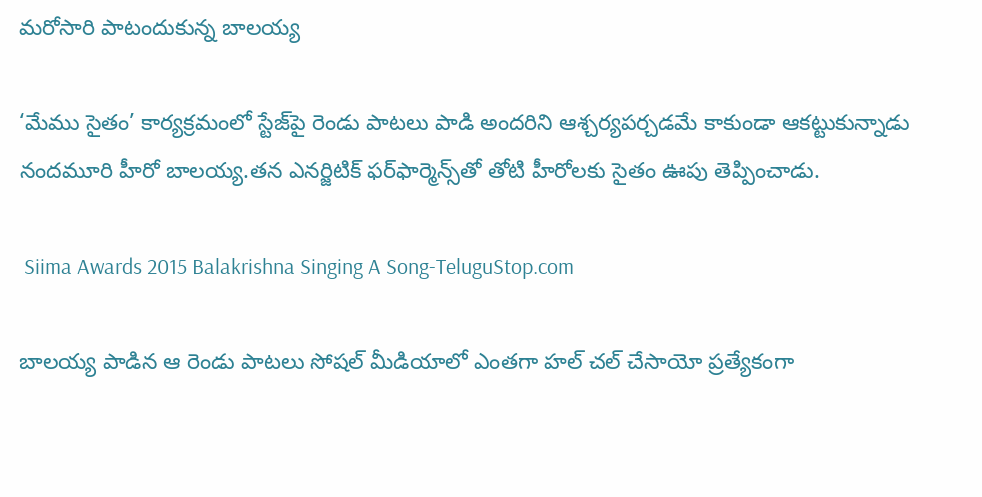మరోసారి పాటందుకున్న బాలయ్య

‘మేము సైతం’ కార్యక్రమంలో స్టేజ్‌పై రెండు పాటలు పాడి అందరిని ఆశ్చర్యపర్చడమే కాకుండా ఆకట్టుకున్నాడు నందమూరి హీరో బాలయ్య.తన ఎనర్జిటిక్‌ ఫర్‌ఫార్మెన్స్‌తో తోటి హీరోలకు సైతం ఊపు తెప్పించాడు.

 Siima Awards 2015 Balakrishna Singing A Song-TeluguStop.com

బాలయ్య పాడిన ఆ రెండు పాటలు సోషల్‌ మీడియాలో ఎంతగా హల్‌ చల్‌ చేసాయో ప్రత్యేకంగా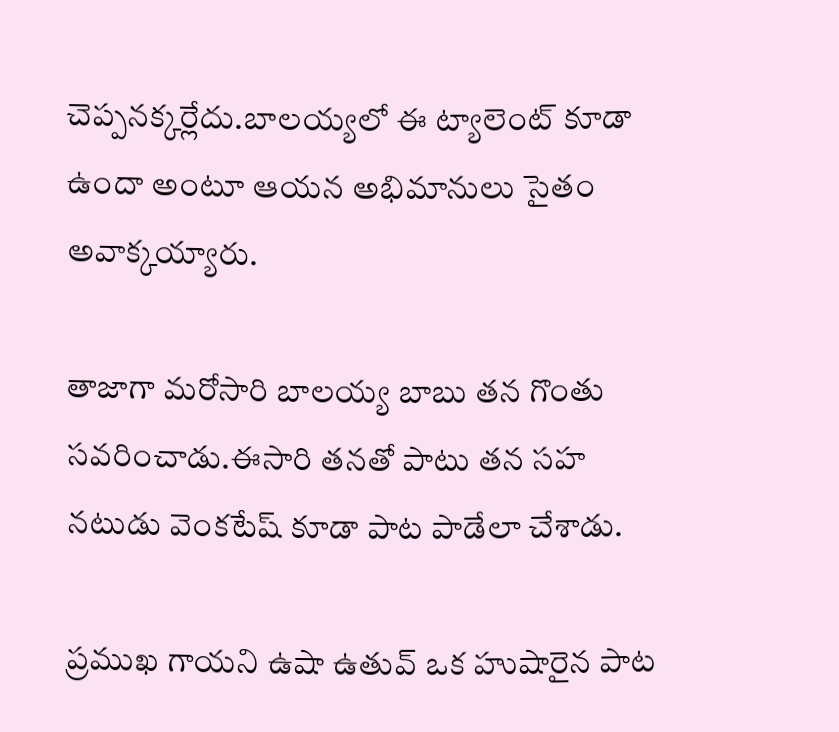చెప్పనక్కర్లేదు.బాలయ్యలో ఈ ట్యాలెంట్‌ కూడా ఉందా అంటూ ఆయన అభిమానులు సైతం అవాక్కయ్యారు.

తాజాగా మరోసారి బాలయ్య బాబు తన గొంతు సవరించాడు.ఈసారి తనతో పాటు తన సహ నటుడు వెంకటేష్‌ కూడా పాట పాడేలా చేశాడు.

ప్రముఖ గాయని ఉషా ఉతువ్‌ ఒక హుషారైన పాట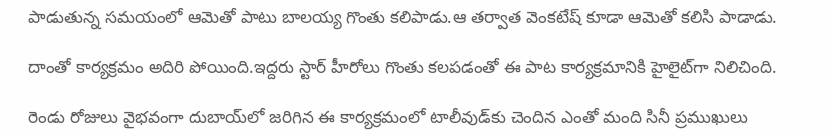పాడుతున్న సమయంలో ఆమెతో పాటు బాలయ్య గొంతు కలిపాడు.ఆ తర్వాత వెంకటేష్‌ కూడా ఆమెతో కలిసి పాడాడు.

దాంతో కార్యక్రమం అదిరి పోయింది.ఇద్దరు స్టార్‌ హీరోలు గొంతు కలపడంతో ఈ పాట కార్యక్రమానికి హైలైట్‌గా నిలిచింది.

రెండు రోజులు వైభవంగా దుబాయ్‌లో జరిగిన ఈ కార్యక్రమంలో టాలీవుడ్‌కు చెందిన ఎంతో మంది సినీ ప్రముఖులు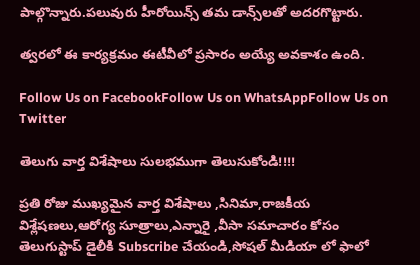పాల్గొన్నారు.పలువురు హీరోయిన్స్‌ తమ డాన్స్‌లతో అదరగొట్టారు.

త్వరలో ఈ కార్యక్రమం ఈటీవీలో ప్రసారం అయ్యే అవకాశం ఉంది.

Follow Us on FacebookFollow Us on WhatsAppFollow Us on Twitter

తెలుగు వార్త విశేషాలు సులభముగా తెలుసుకోండి!!!!

ప్రతి రోజు ముఖ్యమైన వార్త విశేషాలు ,సినిమా,రాజకీయ విశ్లేషణలు,ఆరోగ్య సూత్రాలు,ఎన్నారై ,వీసా సమాచారం కోసం తెలుగుస్టాప్ డైలీకి Subscribe చేయండి,సోషల్ మీడియా లో ఫాలో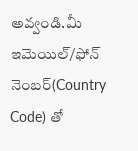అవ్వండి.మీ ఇమెయిల్/ఫోన్ నెంబర్(Country Code) తో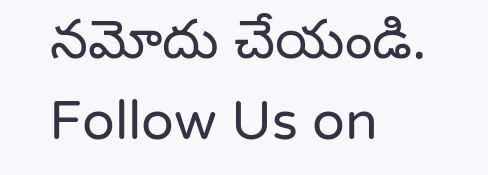నమోదు చేయండి.
Follow Us on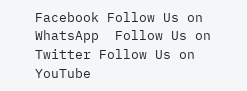Facebook Follow Us on WhatsApp  Follow Us on Twitter Follow Us on YouTube